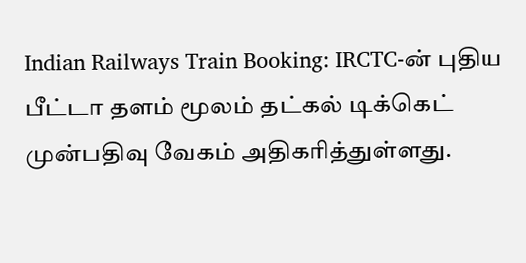Indian Railways Train Booking: IRCTC-ன் புதிய பீட்டா தளம் மூலம் தட்கல் டிக்கெட் முன்பதிவு வேகம் அதிகரித்துள்ளது.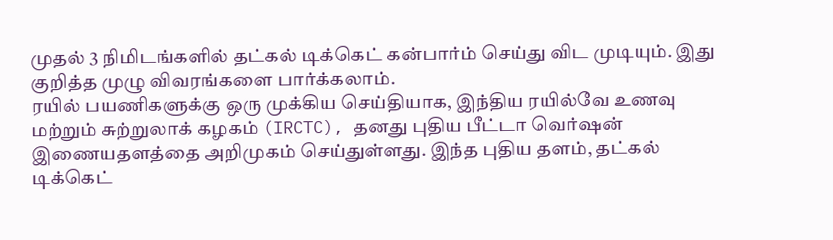முதல் 3 நிமிடங்களில் தட்கல் டிக்கெட் கன்பார்ம் செய்து விட முடியும். இது குறித்த முழு விவரங்களை பார்க்கலாம்.
ரயில் பயணிகளுக்கு ஒரு முக்கிய செய்தியாக, இந்திய ரயில்வே உணவு மற்றும் சுற்றுலாக் கழகம் (IRCTC), தனது புதிய பீட்டா வெர்ஷன் இணையதளத்தை அறிமுகம் செய்துள்ளது. இந்த புதிய தளம், தட்கல் டிக்கெட்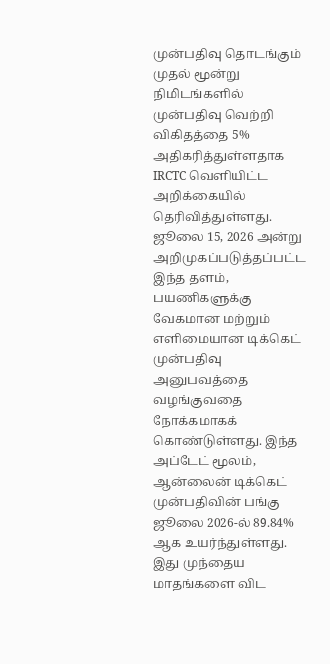முன்பதிவு தொடங்கும் முதல் மூன்று நிமிடங்களில் முன்பதிவு வெற்றி விகிதத்தை 5% அதிகரித்துள்ளதாக IRCTC வெளியிட்ட அறிக்கையில் தெரிவித்துள்ளது.
ஜூலை 15, 2026 அன்று அறிமுகப்படுத்தப்பட்ட இந்த தளம், பயணிகளுக்கு வேகமான மற்றும் எளிமையான டிக்கெட் முன்பதிவு அனுபவத்தை வழங்குவதை நோக்கமாகக் கொண்டுள்ளது. இந்த அப்டேட் மூலம், ஆன்லைன் டிக்கெட் முன்பதிவின் பங்கு ஜூலை 2026-ல் 89.84% ஆக உயர்ந்துள்ளது. இது முந்தைய மாதங்களை விட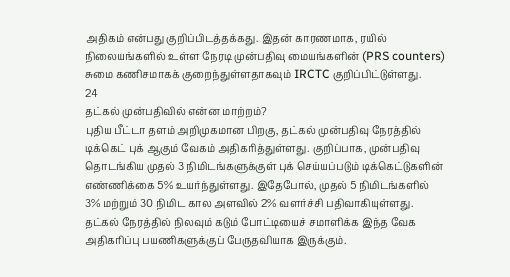அதிகம் என்பது குறிப்பிடத்தக்கது. இதன் காரணமாக, ரயில் நிலையங்களில் உள்ள நேரடி முன்பதிவு மையங்களின் (PRS counters) சுமை கணிசமாகக் குறைந்துள்ளதாகவும் IRCTC குறிப்பிட்டுள்ளது.
24
தட்கல் முன்பதிவில் என்ன மாற்றம்?
புதிய பீட்டா தளம் அறிமுகமான பிறகு, தட்கல் முன்பதிவு நேரத்தில் டிக்கெட் புக் ஆகும் வேகம் அதிகரித்துள்ளது. குறிப்பாக, முன்பதிவு தொடங்கிய முதல் 3 நிமிடங்களுக்குள் புக் செய்யப்படும் டிக்கெட்டுகளின் எண்ணிக்கை 5% உயர்ந்துள்ளது. இதேபோல், முதல் 5 நிமிடங்களில் 3% மற்றும் 30 நிமிட கால அளவில் 2% வளர்ச்சி பதிவாகியுள்ளது.
தட்கல் நேரத்தில் நிலவும் கடும் போட்டியைச் சமாளிக்க இந்த வேக அதிகரிப்பு பயணிகளுக்குப் பேருதவியாக இருக்கும்.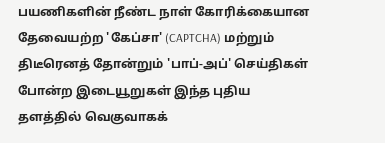பயணிகளின் நீண்ட நாள் கோரிக்கையான தேவையற்ற 'கேப்சா' (CAPTCHA) மற்றும் திடீரெனத் தோன்றும் 'பாப்-அப்' செய்திகள் போன்ற இடையூறுகள் இந்த புதிய தளத்தில் வெகுவாகக்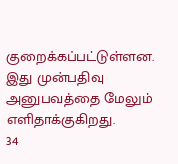குறைக்கப்பட்டுள்ளன. இது முன்பதிவு அனுபவத்தை மேலும் எளிதாக்குகிறது.
34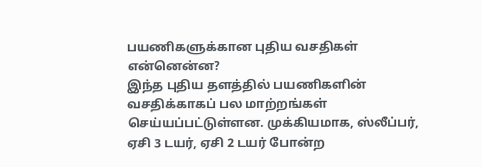பயணிகளுக்கான புதிய வசதிகள் என்னென்ன?
இந்த புதிய தளத்தில் பயணிகளின் வசதிக்காகப் பல மாற்றங்கள் செய்யப்பட்டுள்ளன. முக்கியமாக, ஸ்லீப்பர், ஏசி 3 டயர், ஏசி 2 டயர் போன்ற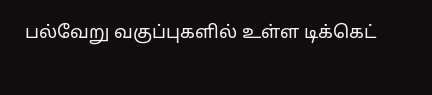பல்வேறு வகுப்புகளில் உள்ள டிக்கெட்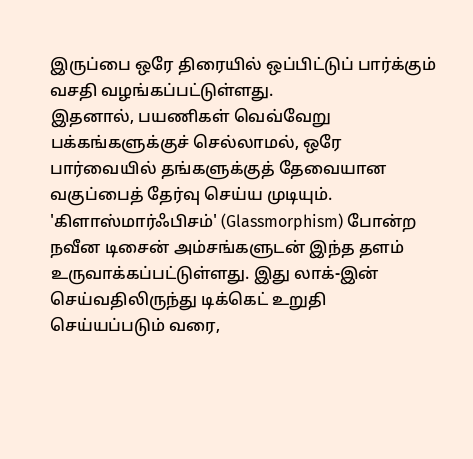இருப்பை ஒரே திரையில் ஒப்பிட்டுப் பார்க்கும் வசதி வழங்கப்பட்டுள்ளது.
இதனால், பயணிகள் வெவ்வேறு பக்கங்களுக்குச் செல்லாமல், ஒரே பார்வையில் தங்களுக்குத் தேவையான வகுப்பைத் தேர்வு செய்ய முடியும். 'கிளாஸ்மார்ஃபிசம்' (Glassmorphism) போன்ற நவீன டிசைன் அம்சங்களுடன் இந்த தளம் உருவாக்கப்பட்டுள்ளது. இது லாக்-இன் செய்வதிலிருந்து டிக்கெட் உறுதி செய்யப்படும் வரை,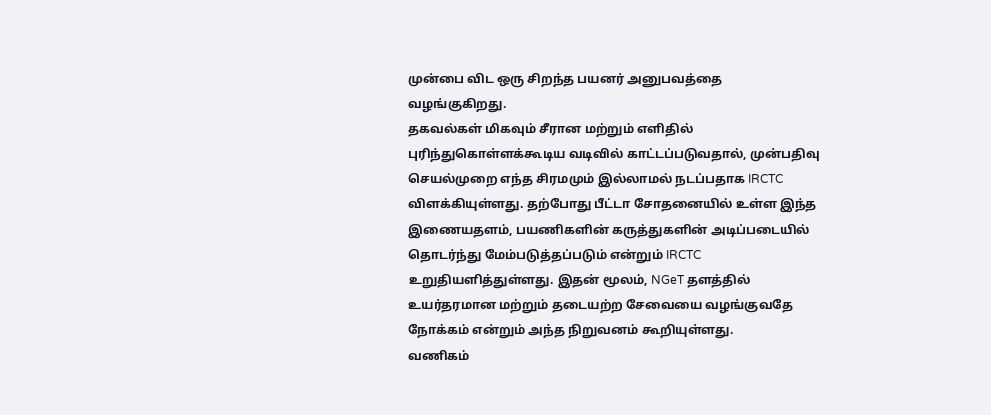முன்பை விட ஒரு சிறந்த பயனர் அனுபவத்தை வழங்குகிறது.
தகவல்கள் மிகவும் சீரான மற்றும் எளிதில் புரிந்துகொள்ளக்கூடிய வடிவில் காட்டப்படுவதால், முன்பதிவு செயல்முறை எந்த சிரமமும் இல்லாமல் நடப்பதாக IRCTC விளக்கியுள்ளது. தற்போது பீட்டா சோதனையில் உள்ள இந்த இணையதளம், பயணிகளின் கருத்துகளின் அடிப்படையில் தொடர்ந்து மேம்படுத்தப்படும் என்றும் IRCTC உறுதியளித்துள்ளது. இதன் மூலம், NGeT தளத்தில் உயர்தரமான மற்றும் தடையற்ற சேவையை வழங்குவதே நோக்கம் என்றும் அந்த நிறுவனம் கூறியுள்ளது.
வணிகம்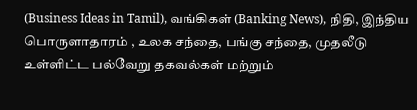(Business Ideas in Tamil), வங்கிகள் (Banking News), நிதி, இந்திய பொருளாதாரம் , உலக சந்தை, பங்கு சந்தை, முதலீடு உள்ளிட்ட பல்வேறு தகவல்கள் மற்றும்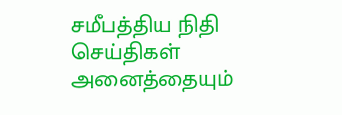சமீபத்திய நிதி செய்திகள் அனைத்தையும்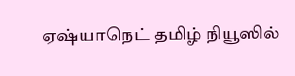ஏஷ்யாநெட் தமிழ் நியூஸில்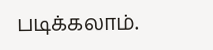படிக்கலாம்.